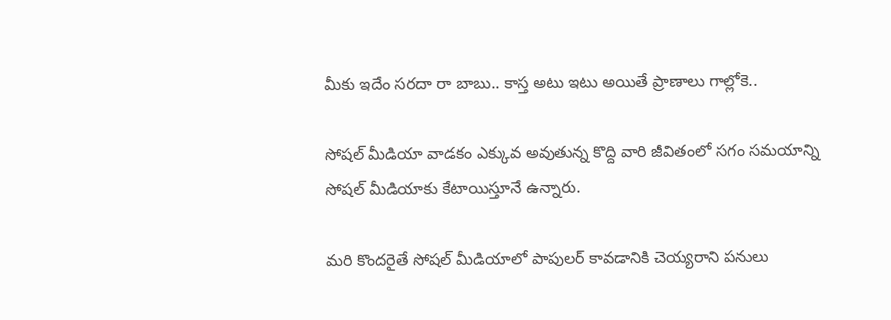మీకు ఇదేం సరదా రా బాబు.. కాస్త అటు ఇటు అయితే ప్రాణాలు గాల్లోకె..

సోషల్ మీడియా వాడకం ఎక్కువ అవుతున్న కొద్ది వారి జీవితంలో సగం సమయాన్ని సోషల్ మీడియాకు కేటాయిస్తూనే ఉన్నారు.

మరి కొందరైతే సోషల్ మీడియాలో పాపులర్ కావడానికి చెయ్యరాని పనులు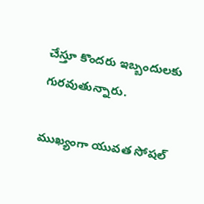చేస్తూ కొందరు ఇబ్బందులకు గురవుతున్నారు.

ముఖ్యంగా యువత సోషల్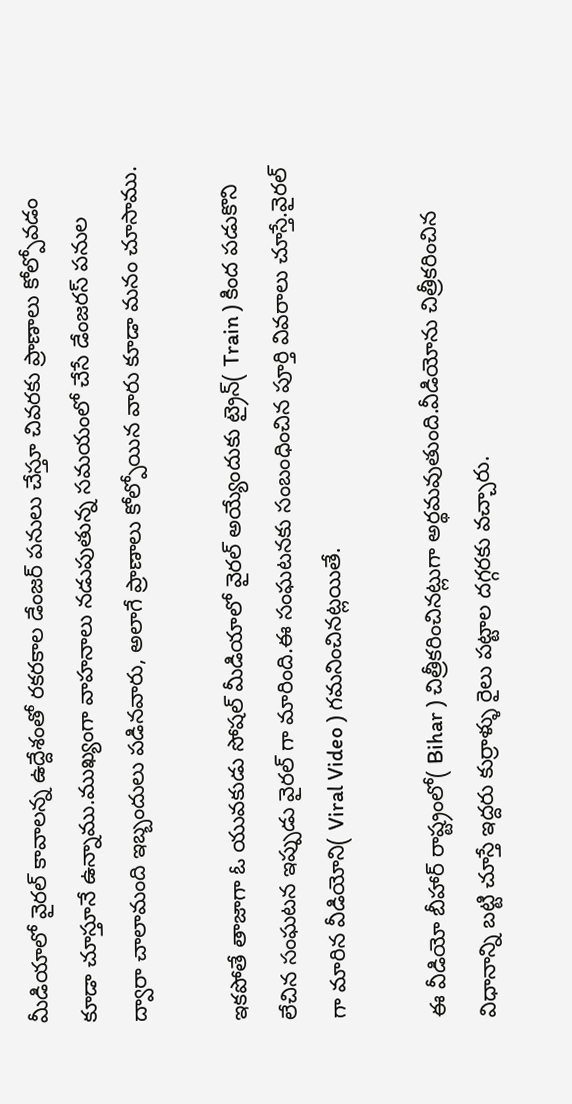మీడియాలో వైరల్ కావాలన్న ఉద్దేశంతో రకరకాల డేంజర్ పనులు చేస్తూ చివరకు ప్రాణాలు కోల్పోవడం కూడా చూస్తూనే ఉన్నాము.ముఖ్యంగా వాహనాలు నడుపుతున్న సమయంలో చేసే డేంజరస్ పనుల ద్వారా చాలామంది ఇబ్బందులు పడినవారు, అలాగే ప్రాణాలు కోల్పోయిన వారు కూడా మనం చూసాము.

ఇకపోతే తాజాగా ఓ యువకుడు సోషల్ మీడియాలో వైరల్ అయ్యేందుకు ట్రైన్( Train ) కింద పడుకొని లేచిన సంఘటన ఇప్పుడు వైరల్ గా మారింది.ఈ సంఘటనకు సంబంధించిన పూర్తి వివరాలు చూస్తే.వైరల్ గా మారిన వీడియోని( Viral Video ) గమనించినట్లయితే.

ఈ వీడియో బీహార్ రాష్ట్రంలో( Bihar ) చిత్రీకరించినట్లుగా అర్థమవుతుంది.వీడియోను చిత్రీకరించిన విధానాన్ని బట్టి చూస్తే ఇద్దరు కుర్రాళ్ళు రైలు పట్టాల దగ్గరకు వచ్చారు.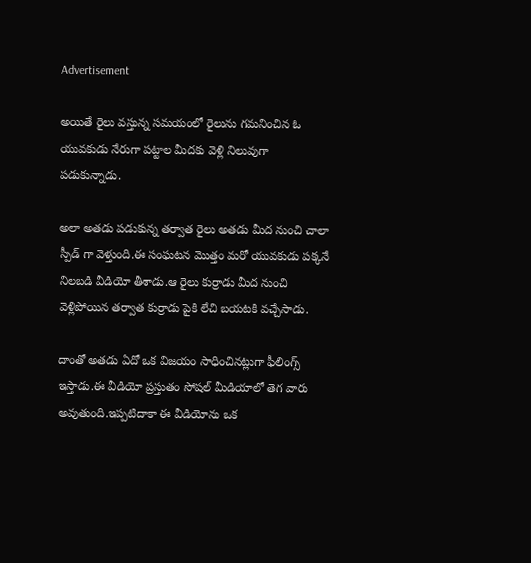Advertisement

అయితే రైలు వస్తున్న సమయంలో రైలును గమనించిన ఓ యువకుడు నేరుగా పట్టాల మీదకు వెళ్లి నిలువుగా పడుకున్నాడు.

అలా అతడు పడుకున్న తర్వాత రైలు అతడు మీద నుంచి చాలా స్పీడ్ గా వెళ్తుంది.ఈ సంఘటన మొత్తం మరో యువకుడు పక్కనే నిలబడి వీడియో తీశాడు.ఆ రైలు కుర్రాడు మీద నుంచి వెళ్లిపోయిన తర్వాత కుర్రాడు పైకి లేచి బయటకి వచ్చేసాడు.

దాంతో అతడు ఏదో ఒక విజయం సాధించినట్లుగా ఫీలింగ్స్ ఇస్తాడు.ఈ వీడియో ప్రస్తుతం సోషల్ మీడియాలో తెగ వారు అవుతుంది.ఇప్పటిదాకా ఈ వీడియోను ఒక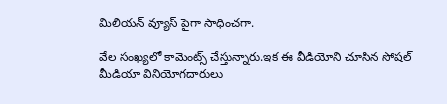మిలియన్ వ్యూస్ పైగా సాధించగా.

వేల సంఖ్యలో కామెంట్స్ చేస్తున్నారు.ఇక ఈ వీడియోని చూసిన సోషల్ మీడియా వినియోగదారులు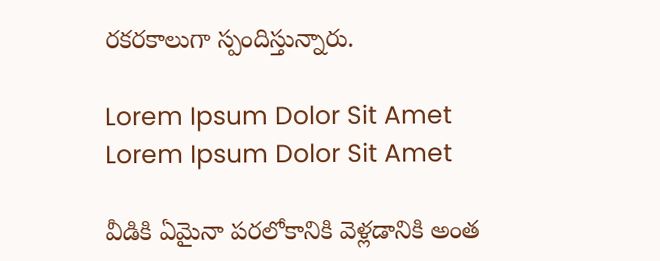రకరకాలుగా స్పందిస్తున్నారు.

Lorem Ipsum Dolor Sit Amet
Lorem Ipsum Dolor Sit Amet

వీడికి ఏమైనా పరలోకానికి వెళ్లడానికి అంత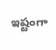ఇష్టంగా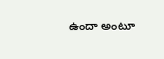ఉందా అంటూ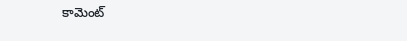కామెంట్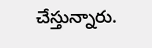చేస్తున్నారు.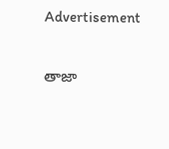Advertisement

తాజా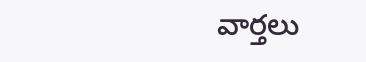వార్తలు